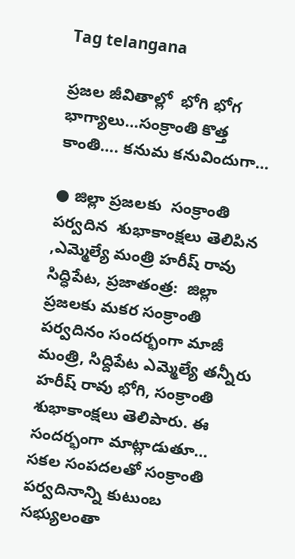Tag telangana

ప్రజల జీవితాల్లో  భోగి భోగ భాగ్యాలు…సంక్రాంతి కొత్త కాంతి…. కనుమ కనువిందుగా…

● జిల్లా ప్రజలకు  సంక్రాంతి పర్వదిన  శుభాకాంక్షలు తెలిపిన ,ఎమ్మెల్యే మంత్రి హరీష్ రావు సిద్ధిపేట, ప్రజాతంత్ర:  జిల్లా ప్రజలకు మకర సంక్రాంతి  పర్వదినం సందర్భంగా మాజీ మంత్రి, సిద్దిపేట ఎమ్మెల్యే తన్నీరు  హరీష్ రావు భోగి, సంక్రాంతి శుభాకాంక్షలు తెలిపారు. ఈ సందర్భంగా మాట్లాడుతూ…  సకల సంపదలతో సంక్రాంతి పర్వదినాన్ని కుటుంబ సభ్యులంతా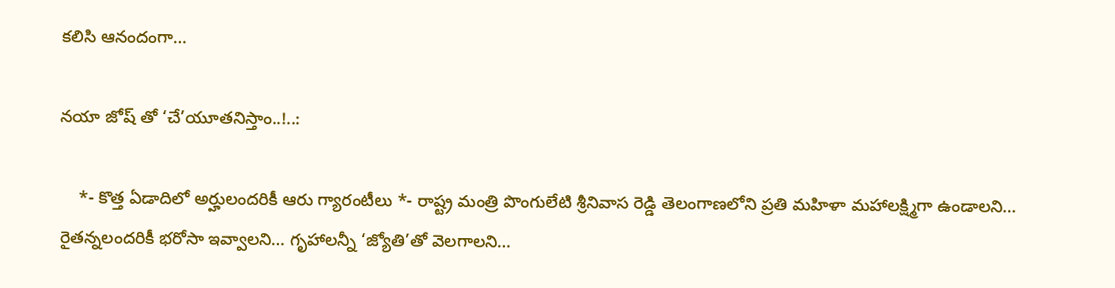కలిసి ఆనందంగా…

నయా జోష్ తో ‘చే’యూతనిస్తాం..!..:

    *- కొత్త ఏడాదిలో అర్హులందరికీ ఆరు గ్యారంటీలు *- రాష్ట్ర మంత్రి పొంగులేటి శ్రీనివాస రెడ్డి తెలంగాణలోని ప్రతి మహిళా మహాలక్ష్మిగా ఉండాలని… రైతన్నలందరికీ భరోసా ఇవ్వాలని… గృహాలన్నీ ‘జ్యోతి’తో వెలగాలని…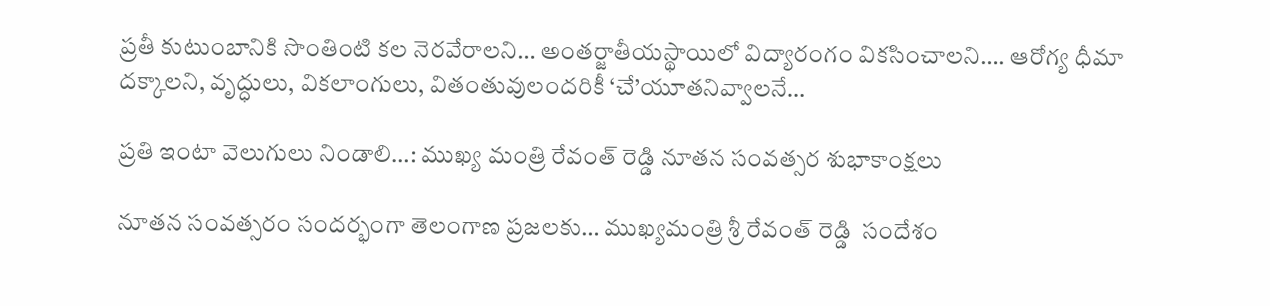ప్రతీ కుటుంబానికి సొంతింటి కల నెరవేరాలని… అంతర్జాతీయస్థాయిలో విద్యారంగం వికసించాలని…. ఆరోగ్య ధీమా దక్కాలని, వృద్ధులు, వికలాంగులు, వితంతువులందరికీ ‘చే’యూతనివ్వాలనే…

ప్రతి ఇంటా వెలుగులు నిండాలి…: ముఖ్య మంత్రి రేవంత్ రెడ్డి నూతన సంవత్సర శుభాకాంక్షలు

నూతన సంవత్సరం సందర్భంగా తెలంగాణ ప్రజలకు… ముఖ్యమంత్రి శ్రీ రేవంత్ రెడ్డి  సందేశం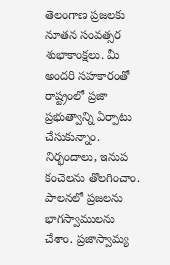తెలంగాణ ప్రజలకు నూతన సంవత్సర శుభాకాంక్షలు. మీ అందరి సహకారంతో రాష్ట్రంలో ప్రజా ప్రభుత్వాన్ని ఏర్పాటు చేసుకున్నాం. నిర్భందాలు, ఇనుప కంచెలను తొలగించాం. పాలనలో ప్రజలను భాగస్వాములను చేశాం. ప్రజాస్వామ్య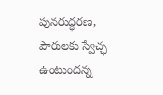పునరుద్ధరణ, పౌరులకు స్వేచ్ఛ ఉంటుందన్న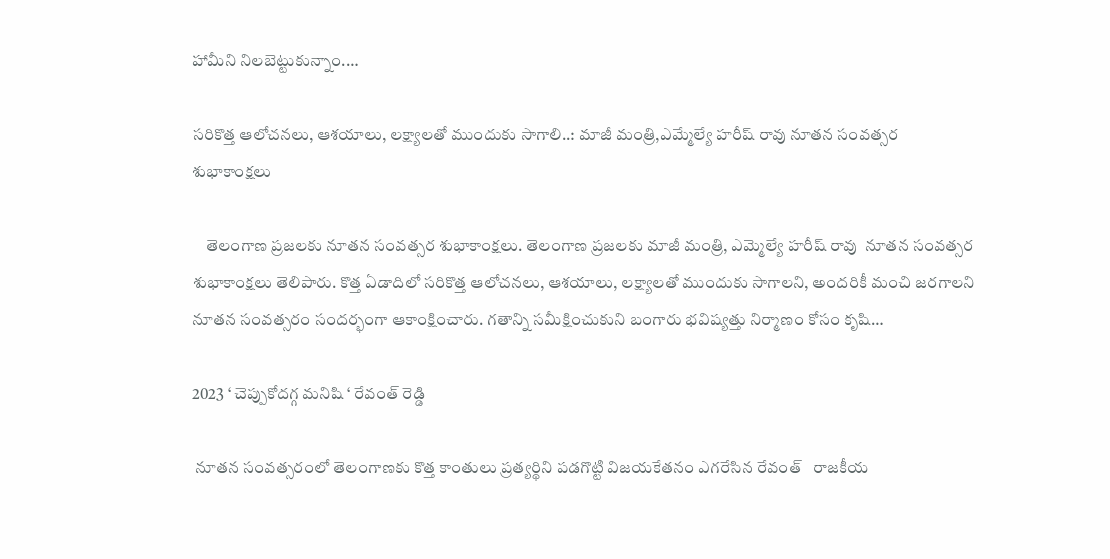హామీని నిలబెట్టుకున్నాం.…

సరికొత్త ఆలోచనలు, ఆశయాలు, లక్ష్యాలతో ముందుకు సాగాలి..: మాజీ మంత్రి,ఎమ్మేల్యే హరీష్ రావు నూతన సంవత్సర శుభాకాంక్షలు

    తెలంగాణ ప్రజలకు నూతన సంవత్సర శుభాకాంక్షలు. తెలంగాణ ప్రజలకు మాజీ మంత్రి, ఎమ్మెల్యే హరీష్ రావు  నూతన సంవత్సర శుభాకాంక్షలు తెలిపారు. కొత్త ఏడాదిలో సరికొత్త ఆలోచనలు, ఆశయాలు, లక్ష్యాలతో ముందుకు సాగాలని, అందరికీ మంచి జరగాలని నూతన సంవత్సరం సందర్భంగా ఆకాంక్షించారు. గతాన్ని సమీక్షించుకుని బంగారు భవిష్యత్తు నిర్మాణం కోసం కృషి…

2023 ‘ చెప్పుకోదగ్గ మనిషి ‘ రేవంత్ రెడ్డి

 నూతన సంవత్సరంలో తెలంగాణకు కొత్త కాంతులు ప్రత్యర్థిని పడగొట్టి విజయకేతనం ఎగరేసిన రేవంత్‌   రాజకీయ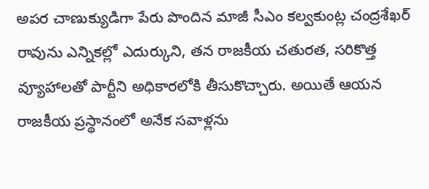అపర చాణుక్యుడిగా పేరు పొందిన మాజీ సీఎం కల్వకుంట్ల చంద్రశేఖర్‌ రావును ఎన్నికల్లో ఎదుర్కుని, తన రాజకీయ చతురత, సరికొత్త వ్యూహాలతో పార్టీని అధికారలోకి తీసుకొచ్చారు. అయితే ఆయన రాజకీయ ప్రస్థానంలో అనేక సవాళ్లను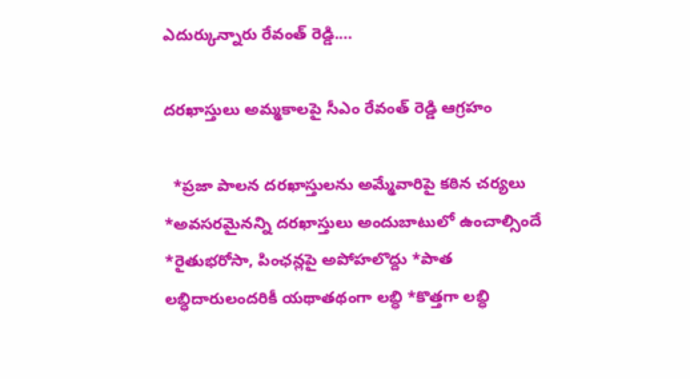ఎదుర్కున్నారు రేవంత్‌ రెడ్డి.…

దరఖాస్తులు అమ్మకాలపై సీఎం రేవంత్ రెడ్డి ఆగ్రహం

  *ప్రజా పాలన దరఖాస్తులను అమ్మేవారిపై కఠిన చర్యలు *అవసరమైనన్ని దరఖాస్తులు అందుబాటులో ఉంచాల్సిందే *రైతుభరోసా, పింఛన్లపై అపోహలొద్దు *పాత లబ్ధిదారులందరికీ యథాతథంగా లబ్ధి *కొత్తగా లబ్ధి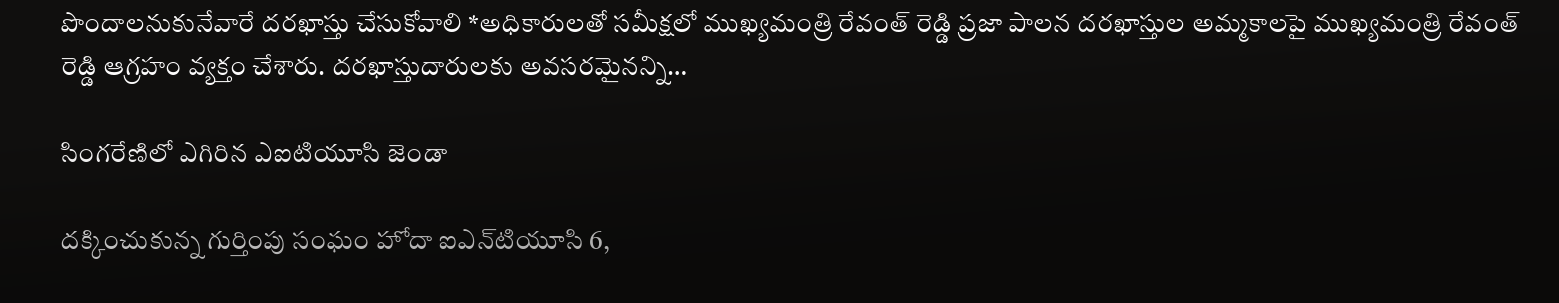పొందాలనుకునేవారే దరఖాస్తు చేసుకోవాలి *అధికారులతో సమీక్షలో ముఖ్యమంత్రి రేవంత్ రెడ్డి ప్రజా పాలన దరఖాస్తుల అమ్మకాలపై ముఖ్యమంత్రి రేవంత్ రెడ్డి ఆగ్రహం వ్యక్తం చేశారు. దరఖాస్తుదారులకు అవసరమైనన్ని…

సింగరేణిలో ఎగిరిన ఎఐటియూసి జెండా

దక్కించుకున్న గుర్తింపు సంఘం హోదా ఐఎన్‌టియూసి 6,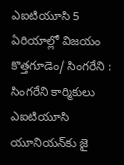ఎఐటియూసి 5 ఏరియాల్లో విజయం కొత్తగూడెం/ సింగరేని : సింగరేని కార్మికులు ఎఐటియూసి యూనియన్‌కు జై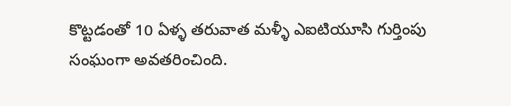కొట్టడంతో 10 ఏళ్ళ తరువాత మళ్ళీ ఎఐటియూసి గుర్తింపు సంఘంగా అవతరించింది.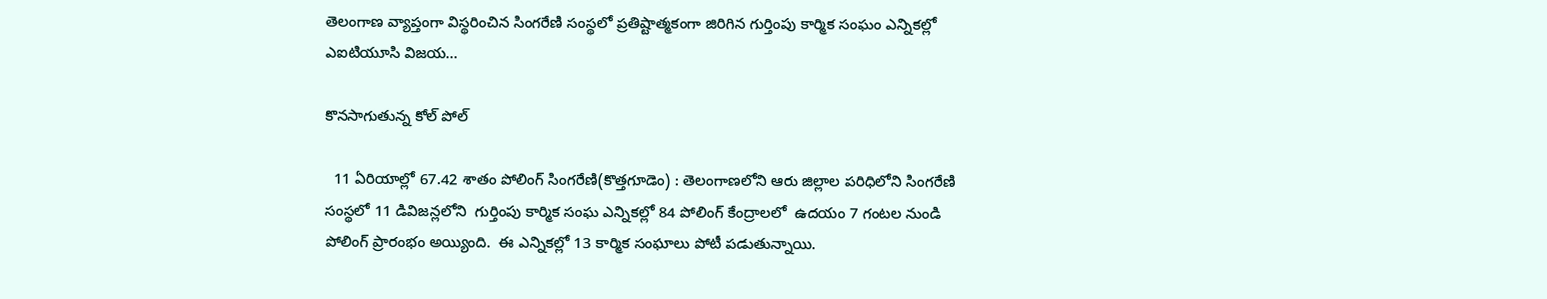తెలంగాణ వ్యాప్తంగా విస్థరించిన సింగరేణి సంస్థలో ప్రతిష్టాత్మకంగా జిరిగిన గుర్తింపు కార్మిక సంఘం ఎన్నికల్లో ఎఐటియూసి విజయ…

కొనసాగుతున్న కోల్ పోల్

  11 ఏరియాల్లో 67.42 శాతం పోలింగ్ సింగరేణి(కొత్తగూడెం) : తెలంగాణలోని ఆరు జిల్లాల పరిధిలోని సింగరేణి సంస్థలో 11 డివిజన్లలోని  గుర్తింపు కార్మిక సంఘ ఎన్నికల్లో 84 పోలింగ్ కేంద్రాలలో  ఉదయం 7 గంటల నుండి పోలింగ్ ప్రారంభం అయ్యింది.  ఈ ఎన్నికల్లో 13 కార్మిక సంఘాలు పోటీ పడుతున్నాయి.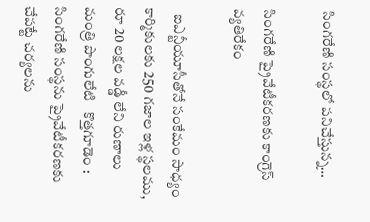సింగరేణి సంస్థలో పనిచేస్తున్న…

సింగరేణి ప్రైవేటీకరణకు కాంగ్రెస్ వ్యతిరేకం

  ఐఎన్టీయూసీతోనే సంకేమం సాధ్యం కార్మికులకు 250 గజాల ఇళ్ల స్థలము, రూ 20 లక్షల వడ్డీ లేని రుణాలు మంత్రి పొంగులేటి   కొత్తగూడెం :  సింగరేణి సంస్థను ప్రైవేటీకరణకు చేపట్టే చర్యలను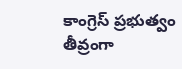కాంగ్రెస్ ప్రభుత్వం తీవ్రంగా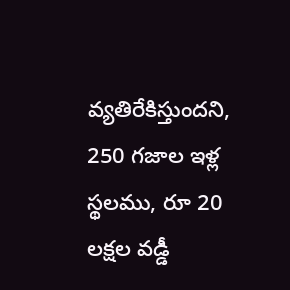వ్యతిరేకిస్తుందని, 250 గజాల ఇళ్ల స్థలము, రూ 20 లక్షల వడ్డీ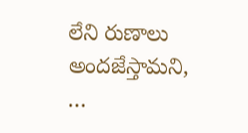లేని రుణాలు అందజేస్తామని, …